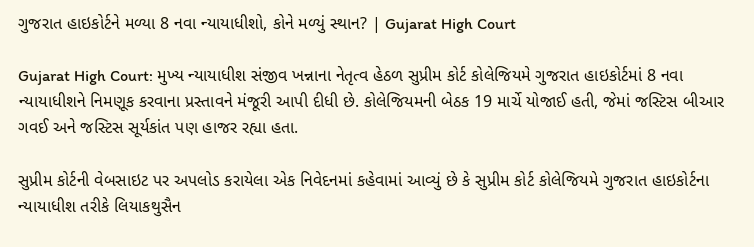ગુજરાત હાઇકોર્ટને મળ્યા 8 નવા ન્યાયાધીશો, કોને મળ્યું સ્થાન? | Gujarat High Court

Gujarat High Court: મુખ્ય ન્યાયાધીશ સંજીવ ખન્નાના નેતૃત્વ હેઠળ સુપ્રીમ કોર્ટ કોલેજિયમે ગુજરાત હાઇકોર્ટમાં 8 નવા ન્યાયાધીશને નિમણૂક કરવાના પ્રસ્તાવને મંજૂરી આપી દીધી છે. કોલેજિયમની બેઠક 19 માર્ચે યોજાઈ હતી, જેમાં જસ્ટિસ બીઆર ગવઈ અને જસ્ટિસ સૂર્યકાંત પણ હાજર રહ્યા હતા.

સુપ્રીમ કોર્ટની વેબસાઇટ પર અપલોડ કરાયેલા એક નિવેદનમાં કહેવામાં આવ્યું છે કે સુપ્રીમ કોર્ટ કોલેજિયમે ગુજરાત હાઇકોર્ટના ન્યાયાધીશ તરીકે લિયાકથુસૈન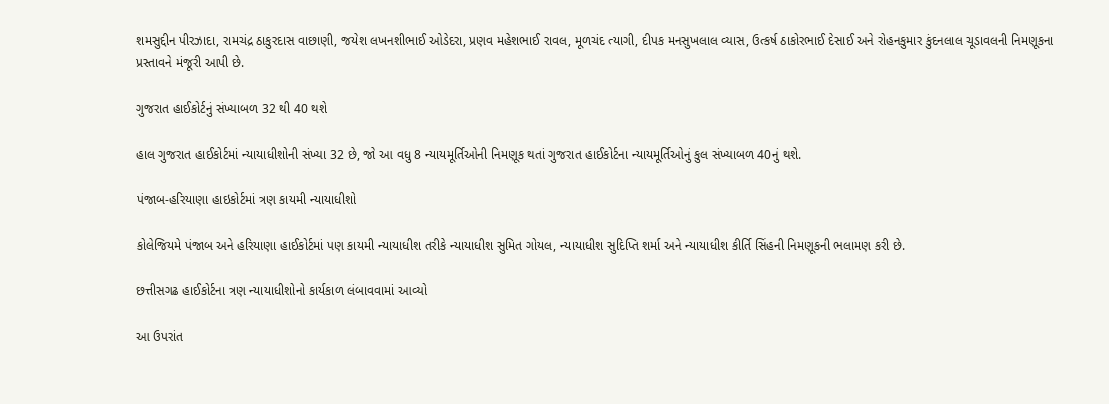શમસુદ્દીન પીરઝાદા, રામચંદ્ર ઠાકુરદાસ વાછાણી, જયેશ લખનશીભાઈ ઓડેદરા, પ્રણવ મહેશભાઈ રાવલ, મૂળચંદ ત્યાગી, દીપક મનસુખલાલ વ્યાસ, ઉત્કર્ષ ઠાકોરભાઈ દેસાઈ અને રોહનકુમાર કુંદનલાલ ચૂડાવલની નિમણૂકના પ્રસ્તાવને મંજૂરી આપી છે.

ગુજરાત હાઈકોર્ટનું સંખ્યાબળ 32 થી 40 થશે

હાલ ગુજરાત હાઈકોર્ટમાં ન્યાયાધીશોની સંખ્યા 32 છે, જો આ વધુ 8 ન્યાયમૂર્તિઓની નિમણૂક થતાં ગુજરાત હાઈકોર્ટના ન્યાયમૂર્તિઓનું કુલ સંખ્યાબળ 40નું થશે.

પંજાબ-હરિયાણા હાઇકોર્ટમાં ત્રણ કાયમી ન્યાયાધીશો

કોલેજિયમે પંજાબ અને હરિયાણા હાઈકોર્ટમાં પણ કાયમી ન્યાયાધીશ તરીકે ન્યાયાધીશ સુમિત ગોયલ, ન્યાયાધીશ સુદિપ્તિ શર્મા અને ન્યાયાધીશ કીર્તિ સિંહની નિમણૂકની ભલામણ કરી છે.

છત્તીસગઢ હાઈકોર્ટના ત્રણ ન્યાયાધીશોનો કાર્યકાળ લંબાવવામાં આવ્યો

આ ઉપરાંત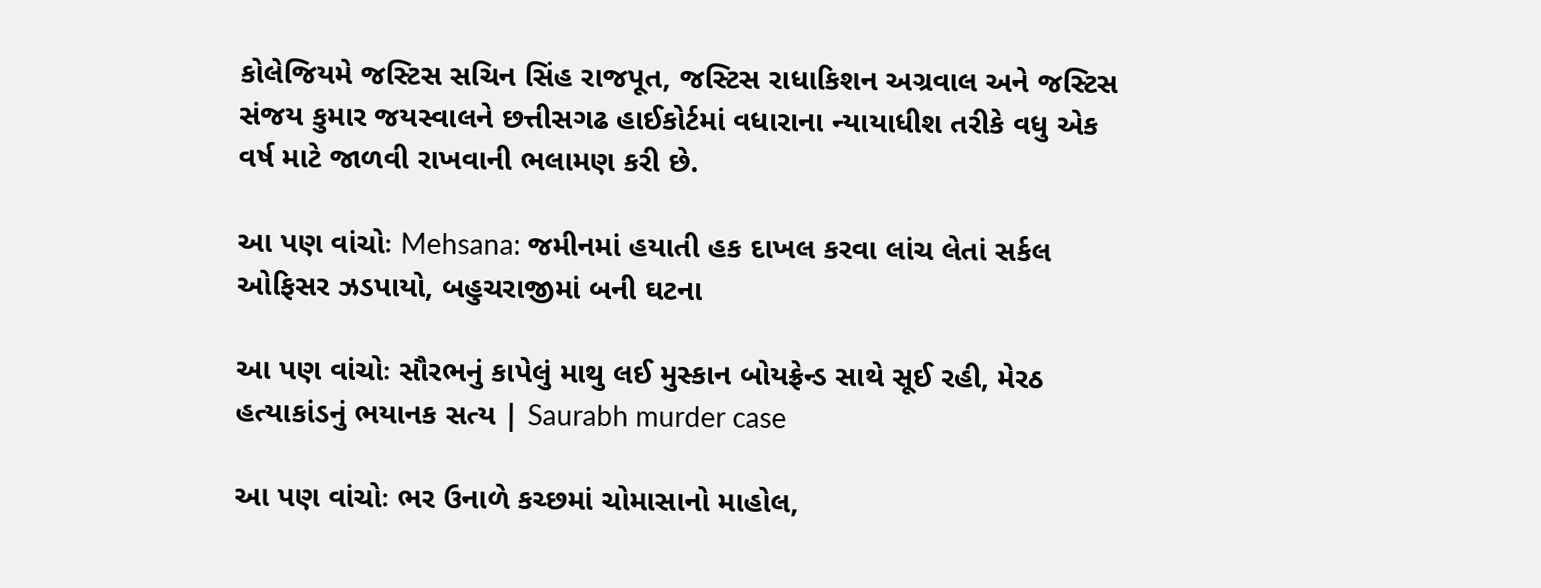કોલેજિયમે જસ્ટિસ સચિન સિંહ રાજપૂત, જસ્ટિસ રાધાકિશન અગ્રવાલ અને જસ્ટિસ સંજય કુમાર જયસ્વાલને છત્તીસગઢ હાઈકોર્ટમાં વધારાના ન્યાયાધીશ તરીકે વધુ એક વર્ષ માટે જાળવી રાખવાની ભલામણ કરી છે.

આ પણ વાંચોઃ Mehsana: જમીનમાં હયાતી હક દાખલ કરવા લાંચ લેતાં સર્કલ ઓફિસર ઝડપાયો, બહુચરાજીમાં બની ઘટના

આ પણ વાંચોઃ સૌરભનું કાપેલું માથુ લઈ મુસ્કાન બોયફ્રેન્ડ સાથે સૂઈ રહી, મેરઠ હત્યાકાંડનું ભયાનક સત્ય | Saurabh murder case

આ પણ વાંચોઃ ભર ઉનાળે કચ્છમાં ચોમાસાનો માહોલ,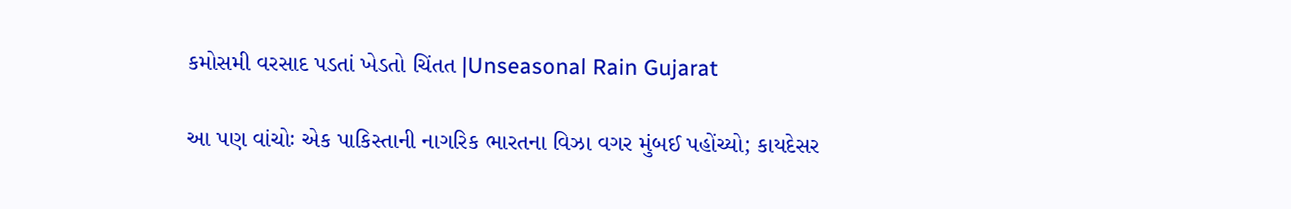કમોસમી વરસાદ પડતાં ખેડતો ચિંતત |Unseasonal Rain Gujarat

આ પણ વાંચોઃ એક પાકિસ્તાની નાગરિક ભારતના વિઝા વગર મુંબઈ પહોંચ્યો; કાયદેસર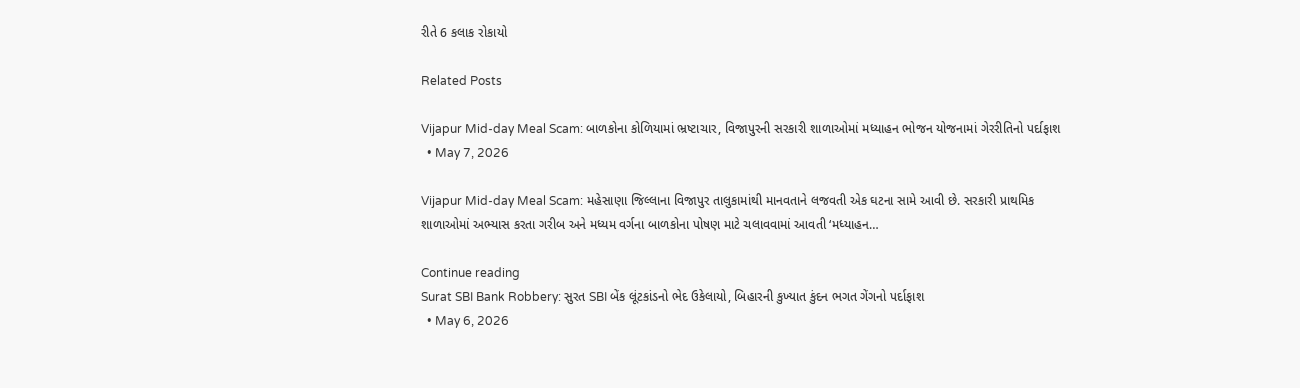રીતે 6 કલાક રોકાયો

Related Posts

Vijapur Mid-day Meal Scam: બાળકોના કોળિયામાં ભ્રષ્ટાચાર, વિજાપુરની સરકારી શાળાઓમાં મધ્યાહન ભોજન યોજનામાં ગેરરીતિનો પર્દાફાશ
  • May 7, 2026

Vijapur Mid-day Meal Scam: મહેસાણા જિલ્લાના વિજાપુર તાલુકામાંથી માનવતાને લજવતી એક ઘટના સામે આવી છે. સરકારી પ્રાથમિક શાળાઓમાં અભ્યાસ કરતા ગરીબ અને મધ્યમ વર્ગના બાળકોના પોષણ માટે ચલાવવામાં આવતી ‘મધ્યાહન…

Continue reading
Surat SBI Bank Robbery: સુરત SBI બેંક લૂંટકાંડનો ભેદ ઉકેલાયો, બિહારની કુખ્યાત કુંદન ભગત ગેંગનો પર્દાફાશ
  • May 6, 2026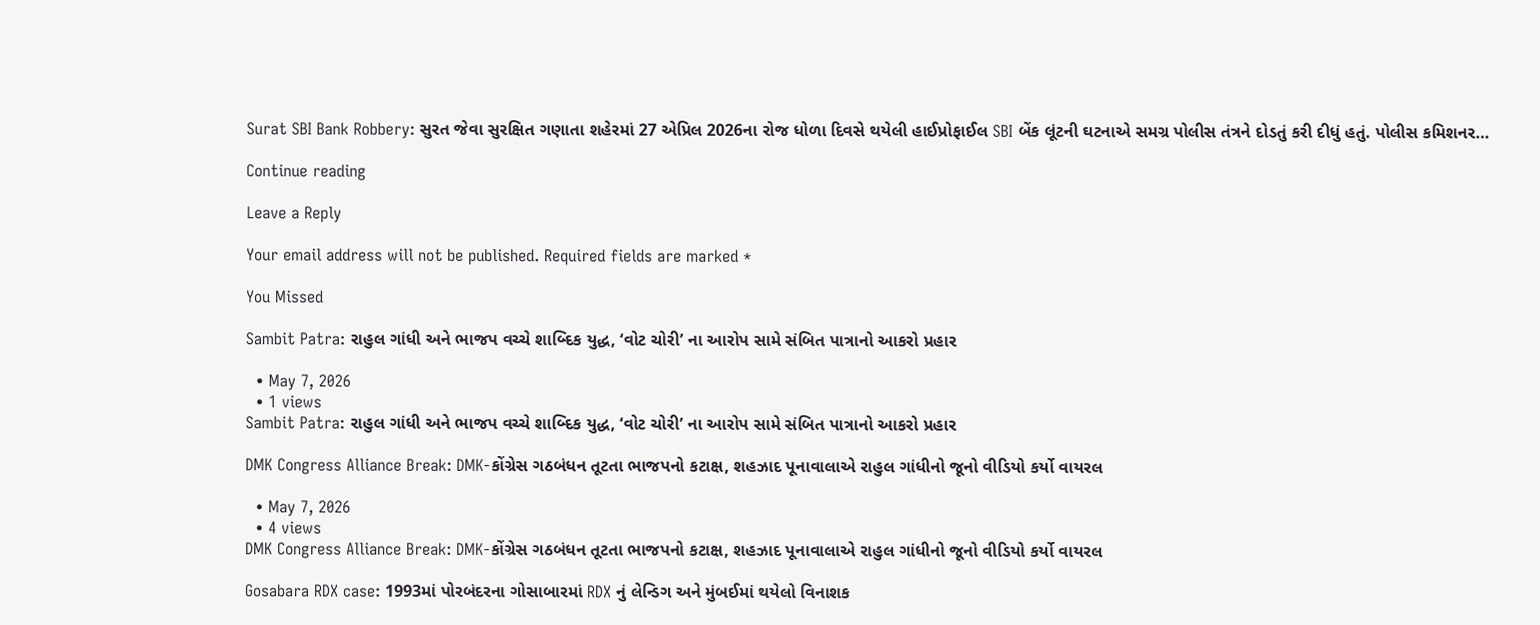Surat SBI Bank Robbery: સુરત જેવા સુરક્ષિત ગણાતા શહેરમાં 27 એપ્રિલ 2026ના રોજ ધોળા દિવસે થયેલી હાઈપ્રોફાઈલ SBI બેંક લૂંટની ઘટનાએ સમગ્ર પોલીસ તંત્રને દોડતું કરી દીધું હતું. પોલીસ કમિશનર…

Continue reading

Leave a Reply

Your email address will not be published. Required fields are marked *

You Missed

Sambit Patra: રાહુલ ગાંધી અને ભાજપ વચ્ચે શાબ્દિક યુદ્ધ, ‘વોટ ચોરી’ ના આરોપ સામે સંબિત પાત્રાનો આકરો પ્રહાર

  • May 7, 2026
  • 1 views
Sambit Patra: રાહુલ ગાંધી અને ભાજપ વચ્ચે શાબ્દિક યુદ્ધ, ‘વોટ ચોરી’ ના આરોપ સામે સંબિત પાત્રાનો આકરો પ્રહાર

DMK Congress Alliance Break: DMK-કોંગ્રેસ ગઠબંધન તૂટતા ભાજપનો કટાક્ષ, શહઝાદ પૂનાવાલાએ રાહુલ ગાંધીનો જૂનો વીડિયો કર્યો વાયરલ

  • May 7, 2026
  • 4 views
DMK Congress Alliance Break: DMK-કોંગ્રેસ ગઠબંધન તૂટતા ભાજપનો કટાક્ષ, શહઝાદ પૂનાવાલાએ રાહુલ ગાંધીનો જૂનો વીડિયો કર્યો વાયરલ

Gosabara RDX case: 1993માં પોરબંદરના ગોસાબારમાં RDX નું લેન્ડિગ અને મુંબઈમાં થયેલો વિનાશક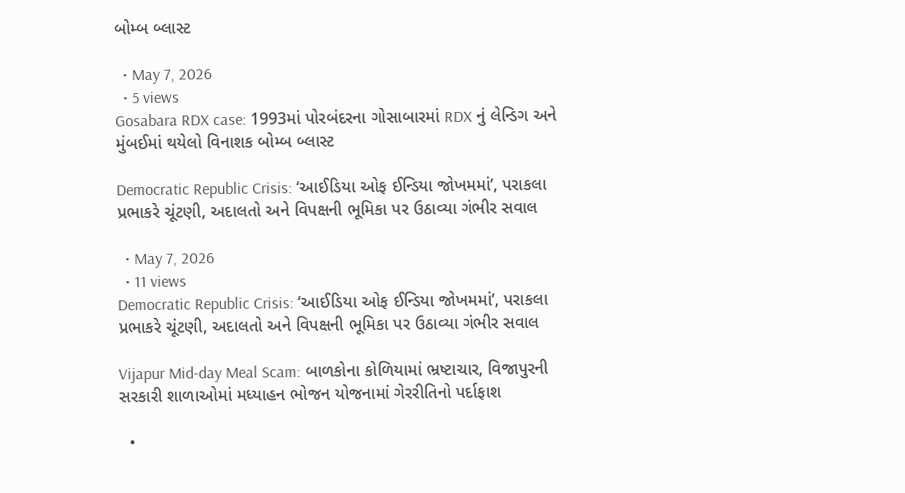બોમ્બ બ્લાસ્ટ

  • May 7, 2026
  • 5 views
Gosabara RDX case: 1993માં પોરબંદરના ગોસાબારમાં RDX નું લેન્ડિગ અને મુંબઈમાં થયેલો વિનાશક બોમ્બ બ્લાસ્ટ

Democratic Republic Crisis: ‘આઈડિયા ઓફ ઈન્ડિયા જોખમમાં’, પરાકલા પ્રભાકરે ચૂંટણી, અદાલતો અને વિપક્ષની ભૂમિકા પર ઉઠાવ્યા ગંભીર સવાલ

  • May 7, 2026
  • 11 views
Democratic Republic Crisis: ‘આઈડિયા ઓફ ઈન્ડિયા જોખમમાં’, પરાકલા પ્રભાકરે ચૂંટણી, અદાલતો અને વિપક્ષની ભૂમિકા પર ઉઠાવ્યા ગંભીર સવાલ

Vijapur Mid-day Meal Scam: બાળકોના કોળિયામાં ભ્રષ્ટાચાર, વિજાપુરની સરકારી શાળાઓમાં મધ્યાહન ભોજન યોજનામાં ગેરરીતિનો પર્દાફાશ

  •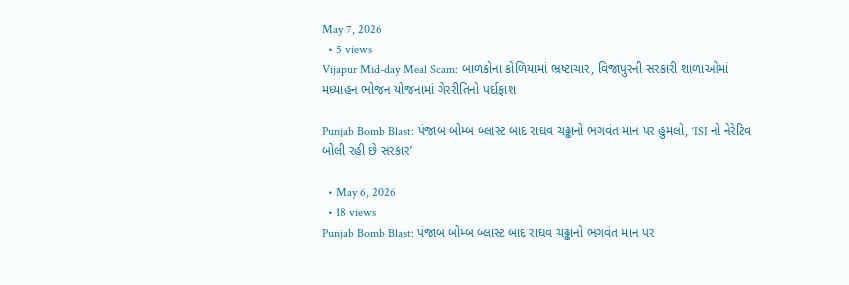May 7, 2026
  • 5 views
Vijapur Mid-day Meal Scam: બાળકોના કોળિયામાં ભ્રષ્ટાચાર, વિજાપુરની સરકારી શાળાઓમાં મધ્યાહન ભોજન યોજનામાં ગેરરીતિનો પર્દાફાશ

Punjab Bomb Blast: પંજાબ બોમ્બ બ્લાસ્ટ બાદ રાઘવ ચઢ્ઢાનો ભગવંત માન પર હુમલો, ‘ISI નો નેરેટિવ બોલી રહી છે સરકાર’

  • May 6, 2026
  • 18 views
Punjab Bomb Blast: પંજાબ બોમ્બ બ્લાસ્ટ બાદ રાઘવ ચઢ્ઢાનો ભગવંત માન પર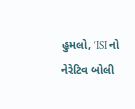હુમલો, ‘ISI નો નેરેટિવ બોલી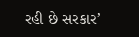રહી છે સરકાર’